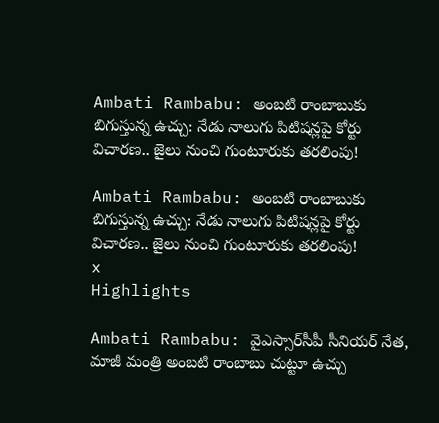Ambati Rambabu: అంబటి రాంబాబుకు బిగుస్తున్న ఉచ్చు: నేడు నాలుగు పిటిషన్లపై కోర్టు విచారణ.. జైలు నుంచి గుంటూరుకు తరలింపు!

Ambati Rambabu: అంబటి రాంబాబుకు బిగుస్తున్న ఉచ్చు: నేడు నాలుగు పిటిషన్లపై కోర్టు విచారణ.. జైలు నుంచి గుంటూరుకు తరలింపు!
x
Highlights

Ambati Rambabu: వైఎస్సార్‌సీపీ సీనియర్ నేత, మాజీ మంత్రి అంబటి రాంబాబు చుట్టూ ఉచ్చు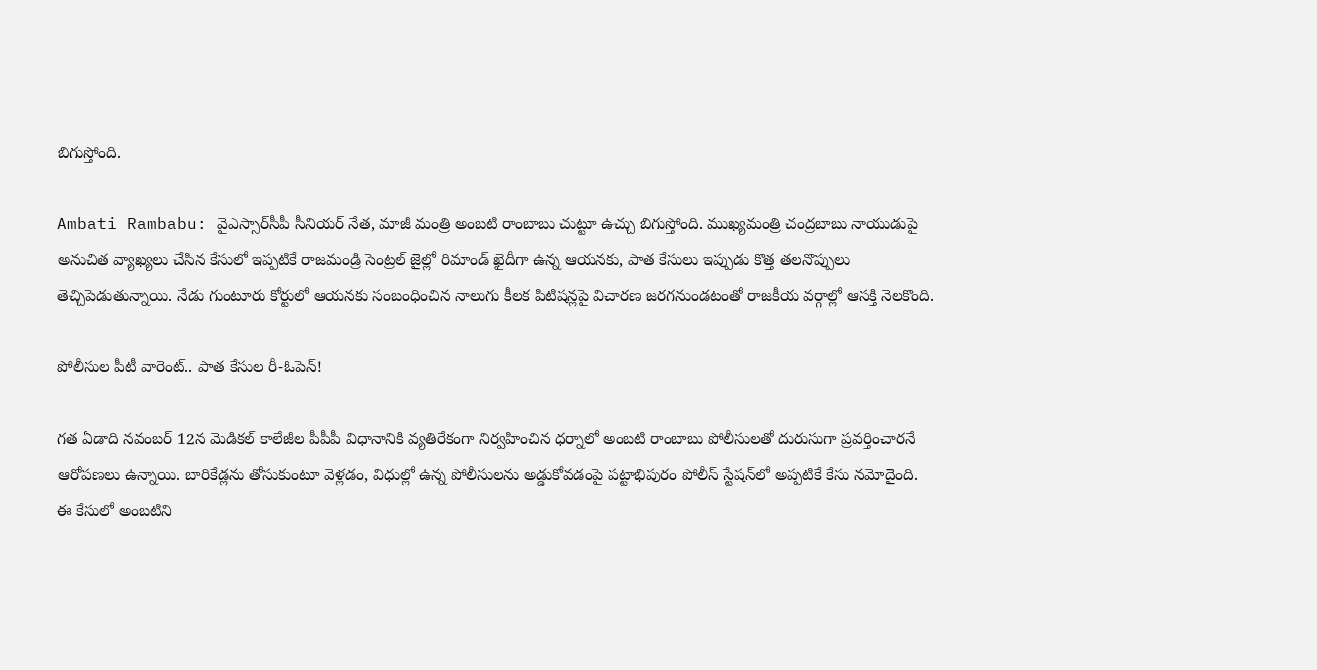బిగుస్తోంది.

Ambati Rambabu: వైఎస్సార్‌సీపీ సీనియర్ నేత, మాజీ మంత్రి అంబటి రాంబాబు చుట్టూ ఉచ్చు బిగుస్తోంది. ముఖ్యమంత్రి చంద్రబాబు నాయుడుపై అనుచిత వ్యాఖ్యలు చేసిన కేసులో ఇప్పటికే రాజమండ్రి సెంట్రల్ జైల్లో రిమాండ్ ఖైదీగా ఉన్న ఆయనకు, పాత కేసులు ఇప్పుడు కొత్త తలనొప్పులు తెచ్చిపెడుతున్నాయి. నేడు గుంటూరు కోర్టులో ఆయనకు సంబంధించిన నాలుగు కీలక పిటిషన్లపై విచారణ జరగనుండటంతో రాజకీయ వర్గాల్లో ఆసక్తి నెలకొంది.

పోలీసుల పీటీ వారెంట్.. పాత కేసుల రీ-ఓపెన్!

గత ఏడాది నవంబర్ 12న మెడికల్ కాలేజీల పీపీపీ విధానానికి వ్యతిరేకంగా నిర్వహించిన ధర్నాలో అంబటి రాంబాబు పోలీసులతో దురుసుగా ప్రవర్తించారనే ఆరోపణలు ఉన్నాయి. బారికేడ్లను తోసుకుంటూ వెళ్లడం, విధుల్లో ఉన్న పోలీసులను అడ్డుకోవడంపై పట్టాభిపురం పోలీస్ స్టేషన్‌లో అప్పటికే కేసు నమోదైంది. ఈ కేసులో అంబటిని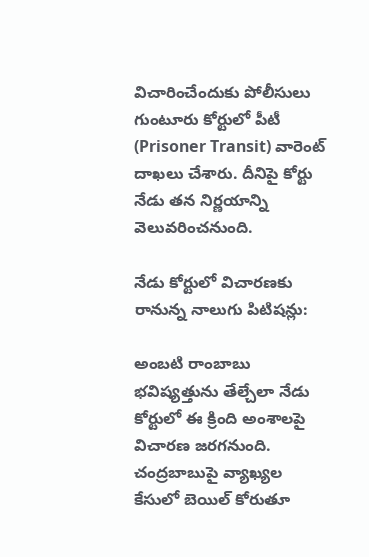విచారించేందుకు పోలీసులు గుంటూరు కోర్టులో పీటీ (Prisoner Transit) వారెంట్ దాఖలు చేశారు. దీనిపై కోర్టు నేడు తన నిర్ణయాన్ని వెలువరించనుంది.

నేడు కోర్టులో విచారణకు రానున్న నాలుగు పిటిషన్లు:

అంబటి రాంబాబు భవిష్యత్తును తేల్చేలా నేడు కోర్టులో ఈ క్రింది అంశాలపై విచారణ జరగనుంది. చంద్రబాబుపై వ్యాఖ్యల కేసులో బెయిల్ కోరుతూ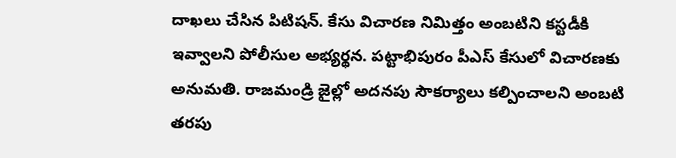దాఖలు చేసిన పిటిషన్. కేసు విచారణ నిమిత్తం అంబటిని కస్టడీకి ఇవ్వాలని పోలీసుల అభ్యర్థన. పట్టాభిపురం పీఎస్ కేసులో విచారణకు అనుమతి. రాజమండ్రి జైల్లో అదనపు సౌకర్యాలు కల్పించాలని అంబటి తరపు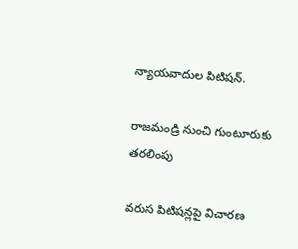న్యాయవాదుల పిటిషన్.

రాజమండ్రి నుంచి గుంటూరుకు తరలింపు

వరుస పిటిషన్లపై విచారణ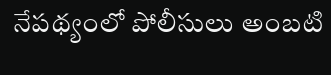నేపథ్యంలో పోలీసులు అంబటి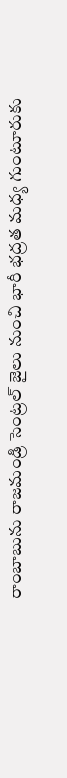రాంబాబును రాజమండ్రి సెంట్రల్ జైలు నుంచి భారీ భద్రత మధ్య గుంటూరుకు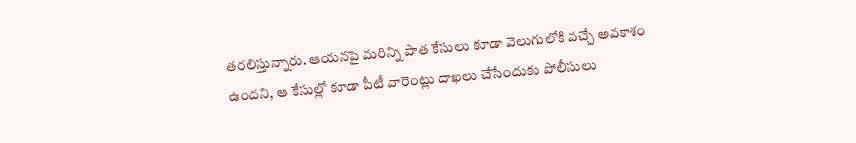తరలిస్తున్నారు. ఆయనపై మరిన్ని పాత కేసులు కూడా వెలుగులోకి వచ్చే అవకాశం ఉందని, ఆ కేసుల్లో కూడా పీటీ వారెంట్లు దాఖలు చేసేందుకు పోలీసులు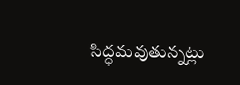సిద్ధమవుతున్నట్లు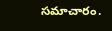సమాచారం.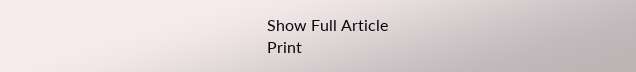Show Full Article
Print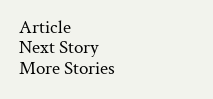Article
Next Story
More Stories